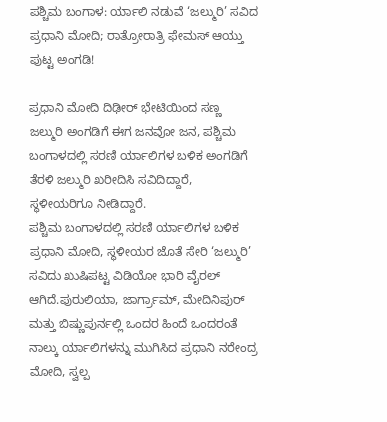ಪಶ್ಚಿಮ ಬಂಗಾಳ: ರ್ಯಾಲಿ ನಡುವೆ ‘ಜಲ್ಮುರಿ’ ಸವಿದ ಪ್ರಧಾನಿ ಮೋದಿ; ರಾತ್ರೋರಾತ್ರಿ ಫೇಮಸ್ ಆಯ್ತು ಪುಟ್ಟ ಅಂಗಡಿ!

ಪ್ರಧಾನಿ ಮೋದಿ ದಿಢೀರ್ ಭೇಟಿಯಿಂದ ಸಣ್ಣ ಜಲ್ಮುರಿ ಅಂಗಡಿಗೆ ಈಗ ಜನವೋ ಜನ, ಪಶ್ಚಿಮ ಬಂಗಾಳದಲ್ಲಿ ಸರಣಿ ರ್ಯಾಲಿಗಳ ಬಳಿಕ ಅಂಗಡಿಗೆ ತೆರಳಿ ಜಲ್ಮುರಿ ಖರೀದಿಸಿ ಸವಿದಿದ್ದಾರೆ, ಸ್ಥಳೀಯರಿಗೂ ನೀಡಿದ್ದಾರೆ.
ಪಶ್ಚಿಮ ಬಂಗಾಳದಲ್ಲಿ ಸರಣಿ ರ್ಯಾಲಿಗಳ ಬಳಿಕ ಪ್ರಧಾನಿ ಮೋದಿ, ಸ್ಥಳೀಯರ ಜೊತೆ ಸೇರಿ ‘ಜಲ್ಮುರಿ’ ಸವಿದು ಖುಷಿಪಟ್ಟ ವಿಡಿಯೋ ಭಾರಿ ವೈರಲ್ ಆಗಿದೆ.ಪುರುಲಿಯಾ, ಜಾರ್ಗ್ರಾಮ್, ಮೇದಿನಿಪುರ್ ಮತ್ತು ಬಿಷ್ಣುಪುರ್ನಲ್ಲಿ ಒಂದರ ಹಿಂದೆ ಒಂದರಂತೆ ನಾಲ್ಕು ರ್ಯಾಲಿಗಳನ್ನು ಮುಗಿಸಿದ ಪ್ರಧಾನಿ ನರೇಂದ್ರ ಮೋದಿ, ಸ್ವಲ್ಪ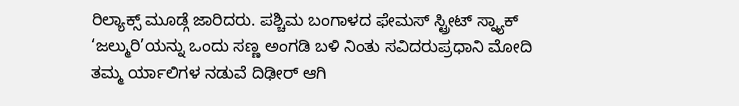ರಿಲ್ಯಾಕ್ಸ್ ಮೂಡ್ಗೆ ಜಾರಿದರು. ಪಶ್ಚಿಮ ಬಂಗಾಳದ ಫೇಮಸ್ ಸ್ಟ್ರೀಟ್ ಸ್ನ್ಯಾಕ್ ‘ಜಲ್ಮುರಿ’ಯನ್ನು ಒಂದು ಸಣ್ಣ ಅಂಗಡಿ ಬಳಿ ನಿಂತು ಸವಿದರುಪ್ರಧಾನಿ ಮೋದಿ ತಮ್ಮ ರ್ಯಾಲಿಗಳ ನಡುವೆ ದಿಢೀರ್ ಆಗಿ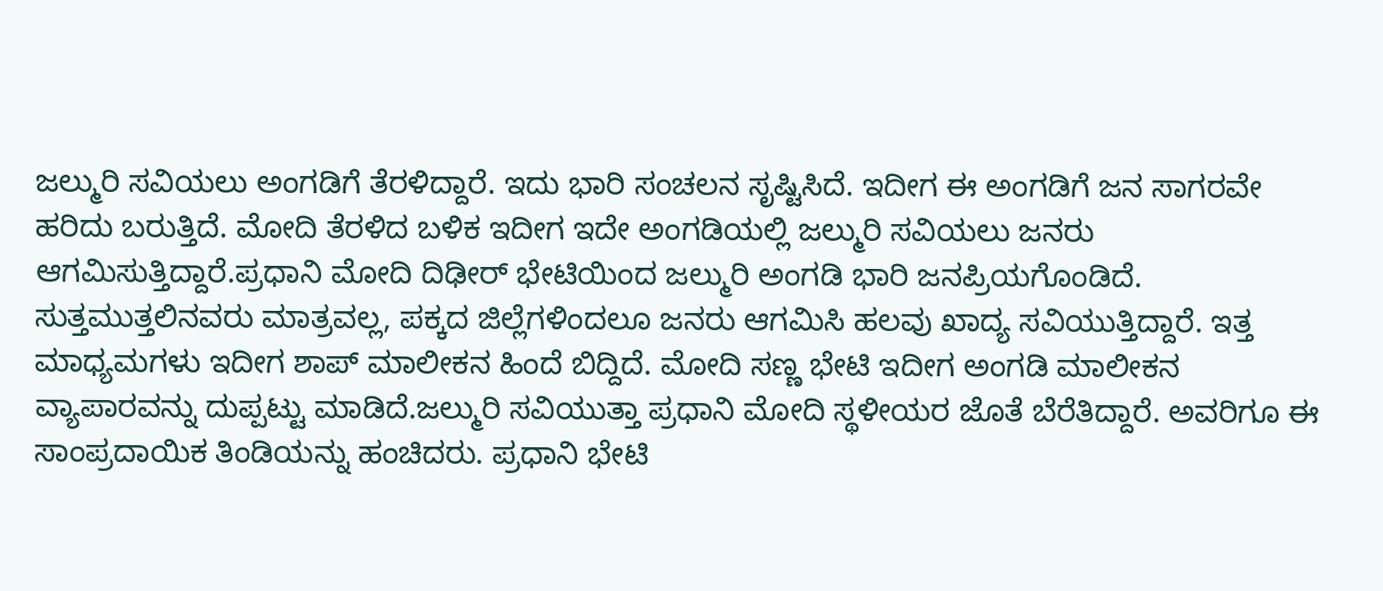ಜಲ್ಮುರಿ ಸವಿಯಲು ಅಂಗಡಿಗೆ ತೆರಳಿದ್ದಾರೆ. ಇದು ಭಾರಿ ಸಂಚಲನ ಸೃಷ್ಟಿಸಿದೆ. ಇದೀಗ ಈ ಅಂಗಡಿಗೆ ಜನ ಸಾಗರವೇ ಹರಿದು ಬರುತ್ತಿದೆ. ಮೋದಿ ತೆರಳಿದ ಬಳಿಕ ಇದೀಗ ಇದೇ ಅಂಗಡಿಯಲ್ಲಿ ಜಲ್ಮುರಿ ಸವಿಯಲು ಜನರು ಆಗಮಿಸುತ್ತಿದ್ದಾರೆ.ಪ್ರಧಾನಿ ಮೋದಿ ದಿಢೀರ್ ಭೇಟಿಯಿಂದ ಜಲ್ಮುರಿ ಅಂಗಡಿ ಭಾರಿ ಜನಪ್ರಿಯಗೊಂಡಿದೆ. ಸುತ್ತಮುತ್ತಲಿನವರು ಮಾತ್ರವಲ್ಲ, ಪಕ್ಕದ ಜಿಲ್ಲೆಗಳಿಂದಲೂ ಜನರು ಆಗಮಿಸಿ ಹಲವು ಖಾದ್ಯ ಸವಿಯುತ್ತಿದ್ದಾರೆ. ಇತ್ತ ಮಾಧ್ಯಮಗಳು ಇದೀಗ ಶಾಪ್ ಮಾಲೀಕನ ಹಿಂದೆ ಬಿದ್ದಿದೆ. ಮೋದಿ ಸಣ್ಣ ಭೇಟಿ ಇದೀಗ ಅಂಗಡಿ ಮಾಲೀಕನ ವ್ಯಾಪಾರವನ್ನು ದುಪ್ಪಟ್ಟು ಮಾಡಿದೆ.ಜಲ್ಮುರಿ ಸವಿಯುತ್ತಾ ಪ್ರಧಾನಿ ಮೋದಿ ಸ್ಥಳೀಯರ ಜೊತೆ ಬೆರೆತಿದ್ದಾರೆ. ಅವರಿಗೂ ಈ ಸಾಂಪ್ರದಾಯಿಕ ತಿಂಡಿಯನ್ನು ಹಂಚಿದರು. ಪ್ರಧಾನಿ ಭೇಟಿ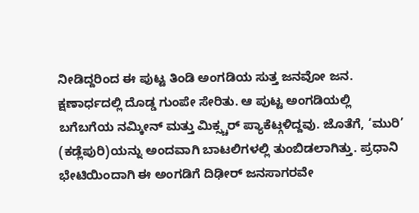ನೀಡಿದ್ದರಿಂದ ಈ ಪುಟ್ಟ ತಿಂಡಿ ಅಂಗಡಿಯ ಸುತ್ತ ಜನವೋ ಜನ. ಕ್ಷಣಾರ್ಧದಲ್ಲಿ ದೊಡ್ಡ ಗುಂಪೇ ಸೇರಿತು. ಆ ಪುಟ್ಟ ಅಂಗಡಿಯಲ್ಲಿ ಬಗೆಬಗೆಯ ನಮ್ಕೀನ್ ಮತ್ತು ಮಿಕ್ಸ್ಚರ್ ಪ್ಯಾಕೆಟ್ಗಳಿದ್ದವು. ಜೊತೆಗೆ, ‘ಮುರಿ’ (ಕಡ್ಲೆಪುರಿ)ಯನ್ನು ಅಂದವಾಗಿ ಬಾಟಲಿಗಳಲ್ಲಿ ತುಂಬಿಡಲಾಗಿತ್ತು. ಪ್ರಧಾನಿ ಭೇಟಿಯಿಂದಾಗಿ ಈ ಅಂಗಡಿಗೆ ದಿಢೀರ್ ಜನಸಾಗರವೇ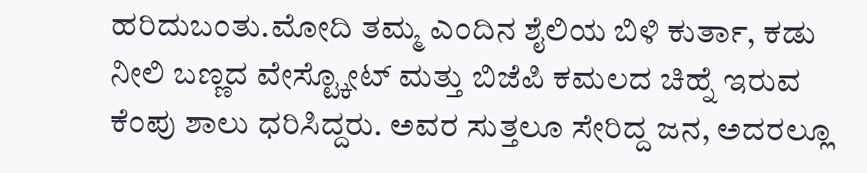ಹರಿದುಬಂತು.ಮೋದಿ ತಮ್ಮ ಎಂದಿನ ಶೈಲಿಯ ಬಿಳಿ ಕುರ್ತಾ, ಕಡು ನೀಲಿ ಬಣ್ಣದ ವೇಸ್ಟ್ಕೋಟ್ ಮತ್ತು ಬಿಜೆಪಿ ಕಮಲದ ಚಿಹ್ನೆ ಇರುವ ಕೆಂಪು ಶಾಲು ಧರಿಸಿದ್ದರು. ಅವರ ಸುತ್ತಲೂ ಸೇರಿದ್ದ ಜನ, ಅದರಲ್ಲೂ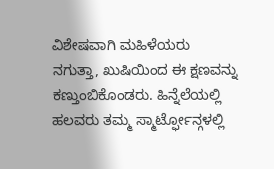ವಿಶೇಷವಾಗಿ ಮಹಿಳೆಯರು ನಗುತ್ತಾ, ಖುಷಿಯಿಂದ ಈ ಕ್ಷಣವನ್ನು ಕಣ್ತುಂಬಿಕೊಂಡರು. ಹಿನ್ನೆಲೆಯಲ್ಲಿ ಹಲವರು ತಮ್ಮ ಸ್ಮಾರ್ಟ್ಫೋನ್ಗಳಲ್ಲಿ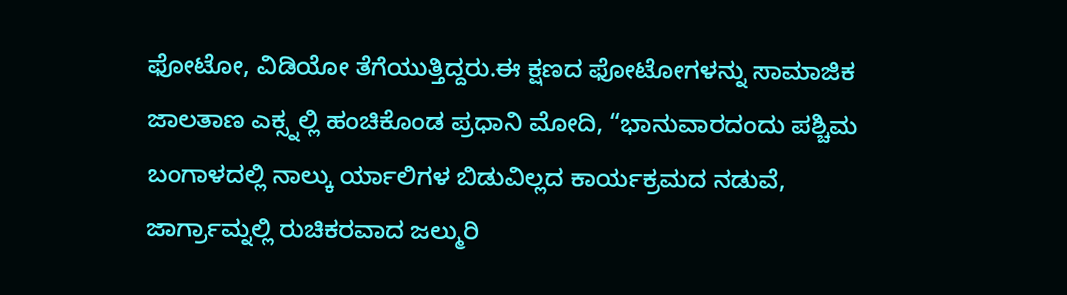ಫೋಟೋ, ವಿಡಿಯೋ ತೆಗೆಯುತ್ತಿದ್ದರು.ಈ ಕ್ಷಣದ ಫೋಟೋಗಳನ್ನು ಸಾಮಾಜಿಕ ಜಾಲತಾಣ ಎಕ್ಸ್ನಲ್ಲಿ ಹಂಚಿಕೊಂಡ ಪ್ರಧಾನಿ ಮೋದಿ, “ಭಾನುವಾರದಂದು ಪಶ್ಚಿಮ ಬಂಗಾಳದಲ್ಲಿ ನಾಲ್ಕು ರ್ಯಾಲಿಗಳ ಬಿಡುವಿಲ್ಲದ ಕಾರ್ಯಕ್ರಮದ ನಡುವೆ, ಜಾರ್ಗ್ರಾಮ್ನಲ್ಲಿ ರುಚಿಕರವಾದ ಜಲ್ಮುರಿ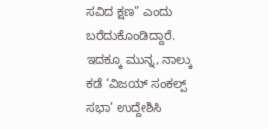ಸವಿದ ಕ್ಷಣ” ಎಂದು ಬರೆದುಕೊಂಡಿದ್ದಾರೆ. ಇದಕ್ಕೂ ಮುನ್ನ, ನಾಲ್ಕು ಕಡೆ ‘ವಿಜಯ್ ಸಂಕಲ್ಪ್ ಸಭಾ’ ಉದ್ದೇಶಿಸಿ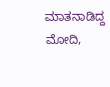ಮಾತನಾಡಿದ್ದ ಮೋದಿ,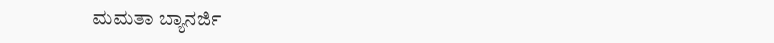ಮಮತಾ ಬ್ಯಾನರ್ಜಿ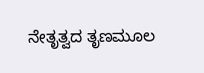ನೇತೃತ್ವದ ತೃಣಮೂಲ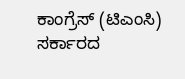ಕಾಂಗ್ರೆಸ್ (ಟಿಎಂಸಿ) ಸರ್ಕಾರದ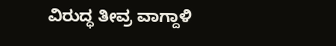ವಿರುದ್ಧ ತೀವ್ರ ವಾಗ್ದಾಳಿ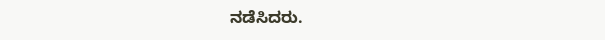ನಡೆಸಿದರು.